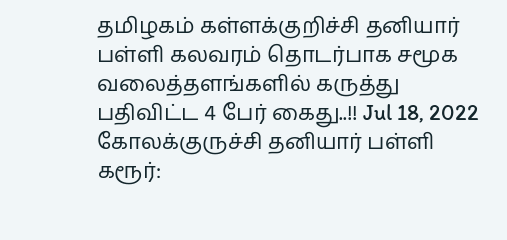தமிழகம் கள்ளக்குறிச்சி தனியார் பள்ளி கலவரம் தொடர்பாக சமூக வலைத்தளங்களில் கருத்து பதிவிட்ட 4 பேர் கைது..!! Jul 18, 2022 கோலக்குருச்சி தனியார் பள்ளி கரூர்: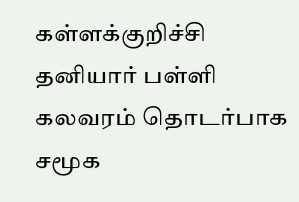கள்ளக்குறிச்சி தனியார் பள்ளி கலவரம் தொடர்பாக சமூக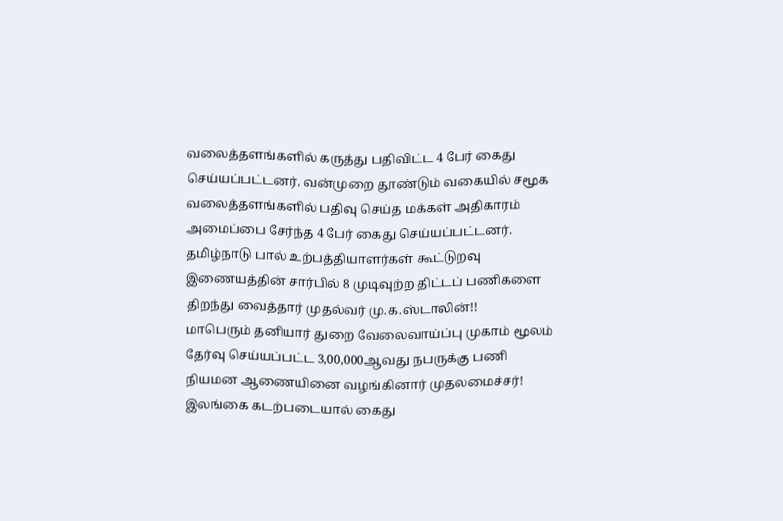வலைத்தளங்களில் கருத்து பதிவிட்ட 4 பேர் கைது செய்யப்பட்டனர். வன்முறை தூண்டும் வகையில் சமூக வலைத்தளங்களில் பதிவு செய்த மக்கள் அதிகாரம் அமைப்பை சேர்ந்த 4 பேர் கைது செய்யப்பட்டனர்.
தமிழ்நாடு பால் உற்பத்தியாளர்கள் கூட்டுறவு இணையத்தின் சார்பில் 8 முடிவுற்ற திட்டப் பணிகளை திறந்து வைத்தார் முதல்வர் மு.க.ஸ்டாலின்!!
மாபெரும் தனியார் துறை வேலைவாய்ப்பு முகாம் மூலம் தேர்வு செய்யப்பட்ட 3,00,000ஆவது நபருக்கு பணி நியமன ஆணையினை வழங்கினார் முதலமைச்சர்!
இலங்கை கடற்படையால் கைது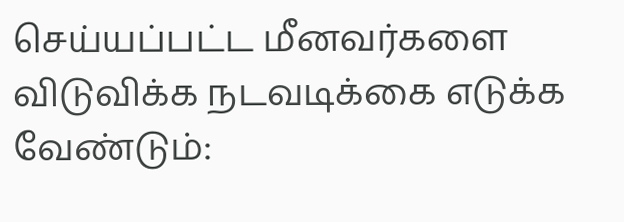செய்யப்பட்ட மீனவர்களை விடுவிக்க நடவடிக்கை எடுக்க வேண்டும்: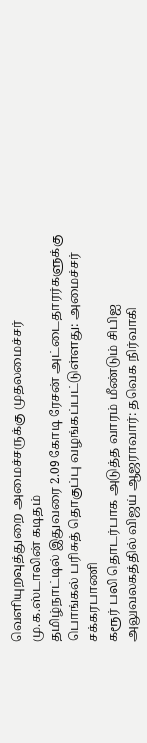வெளியுறவுத்துறை அமைச்சருக்கு முதலமைச்சர் மு.க.ஸ்டாலின் கடிதம்
தமிழ்நாட்டில் இதுவரை 2.09 கோடி ரேசன் அட்டைதாரர்களுக்கு பொங்கல் பரிசுத் தொகுப்பு வழங்கப்பட்டுள்ளது: அமைச்சர் சக்கரபாணி
கரூர் பலி தொடர்பாக அடுத்த வாரம் மீண்டும் சிபிஐ அலுவலகத்தில் விஜய் ஆஜராவார்: தவெக நிர்வாகி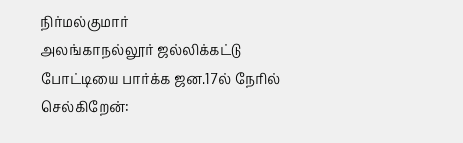நிர்மல்குமார்
அலங்காநல்லூர் ஜல்லிக்கட்டு போட்டியை பார்க்க ஜன.17ல் நேரில் செல்கிறேன்: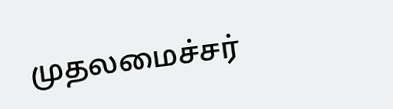முதலமைச்சர்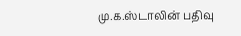மு.க.ஸ்டாலின் பதிவு